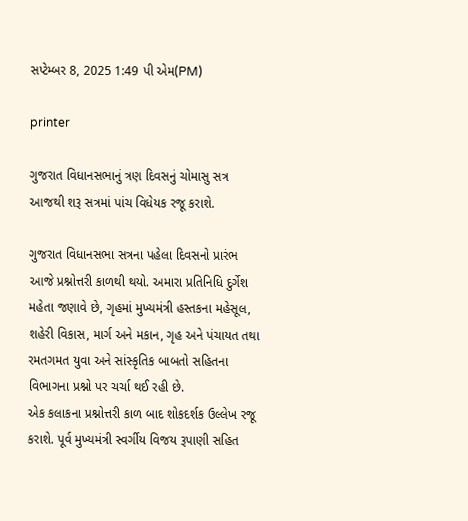સપ્ટેમ્બર 8, 2025 1:49 પી એમ(PM)

printer

ગુજરાત વિધાનસભાનું ત્રણ દિવસનું ચોમાસુ સત્ર આજથી શરૂ સત્રમાં પાંચ વિધેયક રજૂ કરાશે.

ગુજરાત વિધાનસભા સત્રના પહેલા દિવસનો પ્રારંભ આજે પ્રશ્નોત્તરી કાળથી થયો. અમારા પ્રતિનિધિ દુર્ગેશ મહેતા જણાવે છે, ગૃહમાં મુખ્યમંત્રી હસ્તકના મહેસૂલ, શહેરી વિકાસ, માર્ગ અને મકાન, ગૃહ અને પંચાયત તથા રમતગમત યુવા અને સાંસ્કૃતિક બાબતો સહિતના વિભાગના પ્રશ્નો પર ચર્ચા થઈ રહી છે.
એક કલાકના પ્રશ્નોત્તરી કાળ બાદ શોકદર્શક ઉલ્લેખ રજૂ કરાશે. પૂર્વ મુખ્યમંત્રી સ્વર્ગીય વિજય રૂપાણી સહિત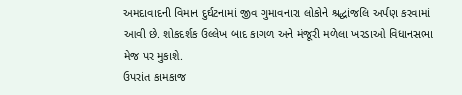અમદાવાદની વિમાન દુર્ઘટનામાં જીવ ગુમાવનારા લોકોને શ્રદ્ધાંજલિ અર્પણ કરવામાં આવી છે. શોકદર્શક ઉલ્લેખ બાદ કાગળ અને મંજૂરી મળેલા ખરડાઓ વિધાનસભા મેજ પર મુકાશે.
ઉપરાંત કામકાજ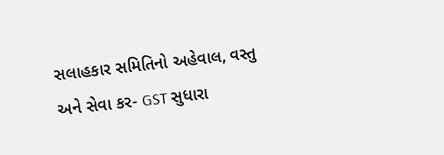સલાહકાર સમિતિનો અહેવાલ, વસ્તુ અને સેવા કર- GST સુધારા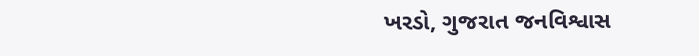ખરડો, ગુજરાત જનવિશ્વાસ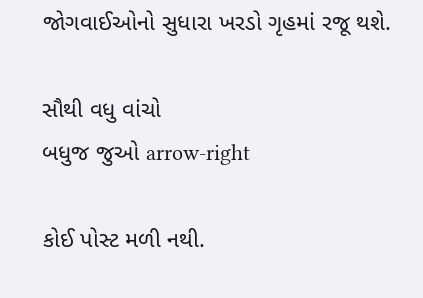જોગવાઈઓનો સુધારા ખરડો ગૃહમાં રજૂ થશે.

સૌથી વધુ વાંચો
બધુજ જુઓ arrow-right

કોઈ પોસ્ટ મળી નથી.